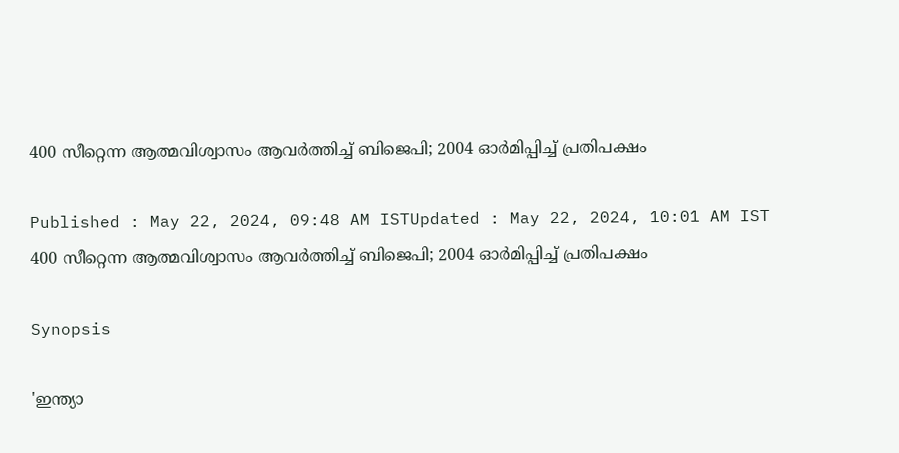400 സീറ്റെന്ന ആത്മവിശ്വാസം ആവർത്തിച്ച് ബിജെപി; 2004 ഓർമിപ്പിച്ച് പ്രതിപക്ഷം

Published : May 22, 2024, 09:48 AM ISTUpdated : May 22, 2024, 10:01 AM IST
400 സീറ്റെന്ന ആത്മവിശ്വാസം ആവർത്തിച്ച് ബിജെപി; 2004 ഓർമിപ്പിച്ച് പ്രതിപക്ഷം

Synopsis

'ഇന്ത്യാ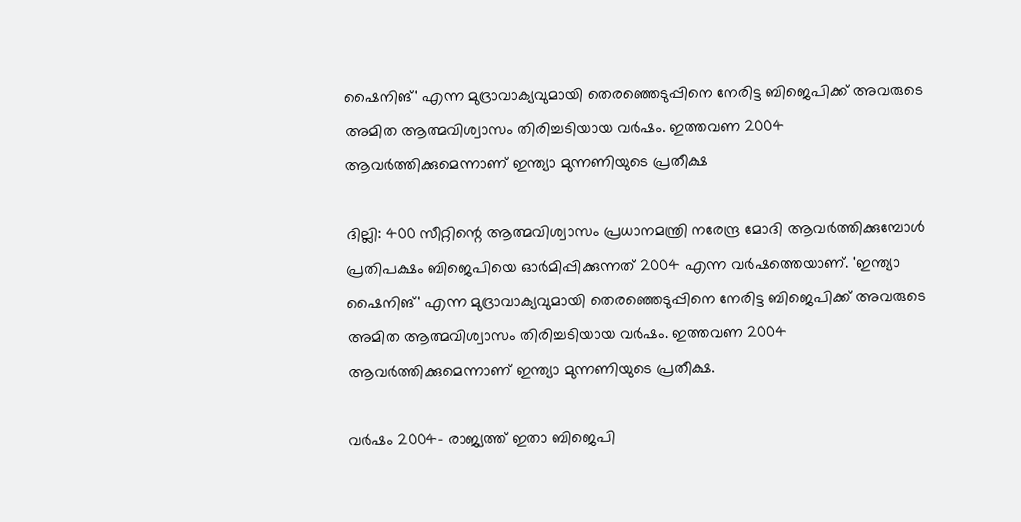ഷൈനിങ്' എന്ന മുദ്രാവാക്യവുമായി തെരഞ്ഞെടുപ്പിനെ നേരിട്ട ബിജെപിക്ക് അവരുടെ അമിത ആത്മവിശ്വാസം തിരിച്ചടിയായ വര്‍ഷം. ഇത്തവണ 2004 ആവര്‍ത്തിക്കുമെന്നാണ് ഇന്ത്യാ മുന്നണിയുടെ പ്രതീക്ഷ

ദില്ലി: 400 സീറ്റിന്റെ ആത്മവിശ്വാസം പ്രധാനമന്ത്രി നരേന്ദ്ര മോദി ആവര്‍ത്തിക്കുമ്പോള്‍ പ്രതിപക്ഷം ബിജെപിയെ ഓര്‍മിപ്പിക്കുന്നത് 2004 എന്ന വര്‍ഷത്തെയാണ്. 'ഇന്ത്യാ ഷൈനിങ്' എന്ന മുദ്രാവാക്യവുമായി തെരഞ്ഞെടുപ്പിനെ നേരിട്ട ബിജെപിക്ക് അവരുടെ അമിത ആത്മവിശ്വാസം തിരിച്ചടിയായ വര്‍ഷം. ഇത്തവണ 2004 ആവര്‍ത്തിക്കുമെന്നാണ് ഇന്ത്യാ മുന്നണിയുടെ പ്രതീക്ഷ.

വര്‍ഷം 2004- രാജ്യത്ത് ഇതാ ബിജെപി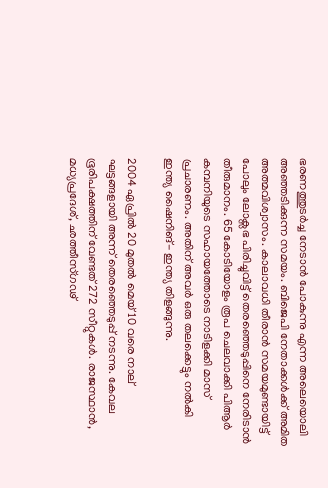ഭരണത്തുടര്‍ച്ച നേടാന്‍ പോകുന്നു എന്ന അലെയൊലി അഞ്ഞടിക്കുന്ന സമയം. ബിജെപി നേതാക്കള്‍ക്ക് അമിത അത്മവിശ്വാസം. കാലാവധി തീരാന്‍ സമയമുണ്ടായിട്ട് പോലും ലോക്സഭ പിരിച്ചുവിട്ട് തെരഞ്ഞെടുപ്പിനെ നേരിടാന്‍ തീരുമാനം. 65 കോടിയോളം രൂപ ചെലവാക്കി പിആര്‍ കമ്പനിയുടെ സഹായത്തോടെ നാടിളക്കി മാസ് പ്രചാരണം. അതിന് അവര്‍ ഒരു തലക്കെട്ടും നല്‍കി ഇന്ത്യ ഷൈനിങ്- ഇന്ത്യ തിളങ്ങുന്നു.

2004 ഏപ്രില്‍ 20 മുതല്‍ മെയ് 10 വരെ നാല് ഘട്ടങ്ങളായി അന്ന് തെരഞ്ഞെടുപ്പ് നടന്നു. കേവല ഭൂരിപക്ഷത്തിന് വേണ്ടത് 272 സീറ്റുകള്‍. രാജസ്ഥാന്‍, മധ്യപ്രദേശ്, ഛത്തീസ്ഗഢ്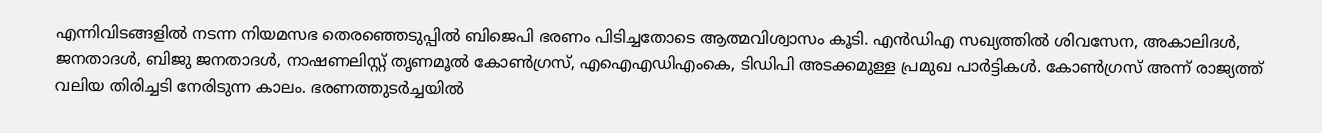എന്നിവിടങ്ങളില്‍ നടന്ന നിയമസഭ തെരഞ്ഞെടുപ്പില്‍ ബിജെപി ഭരണം പിടിച്ചതോടെ ആത്മവിശ്വാസം കൂടി. എന്‍ഡിഎ സഖ്യത്തില്‍ ശിവസേന, അകാലിദള്‍, ജനതാദള്‍, ബിജു ജനതാദള്‍, നാഷണലിസ്റ്റ് തൃണമൂല്‍ കോണ്‍ഗ്രസ്, എഐഎഡിഎംകെ, ടിഡിപി അടക്കമുള്ള പ്രമുഖ പാര്‍ട്ടികള്‍. കോണ്‍ഗ്രസ് അന്ന് രാജ്യത്ത് വലിയ തിരിച്ചടി നേരിടുന്ന കാലം. ഭരണത്തുടര്‍ച്ചയില്‍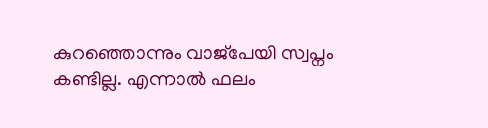കുറഞ്ഞൊന്നും വാജ്പേയി സ്വപ്നം കണ്ടില്ല. എന്നാല്‍ ഫലം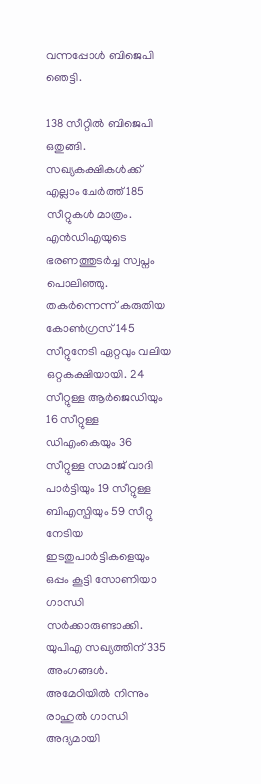വന്നപ്പോള്‍ ബിജെപി ഞെട്ടി.

138 സീറ്റില്‍ ബിജെപി ഒതുങ്ങി. സഖ്യകക്ഷികള്‍ക്ക് എല്ലാം ചേര്‍ത്ത് 185 സീറ്റുകള്‍ മാത്രം. എന്‍ഡിഎയുടെ ഭരണത്തുടര്‍ച്ച സ്വപ്നം പൊലിഞ്ഞു. തകര്‍ന്നെന്ന് കരുതിയ കോണ്‍ഗ്രസ് 145 സീറ്റുനേടി ഏറ്റവും വലിയ ഒറ്റകക്ഷിയായി. 24 സീറ്റുള്ള ആര്‍ജെഡിയും 16 സീറ്റുള്ള ഡിഎംകെയും 36 സീറ്റുള്ള സമാജ് വാദി പാര്‍ട്ടിയും 19 സീറ്റുള്ള ബിഎസ്പിയും 59 സീറ്റു നേടിയ ഇടതുപാര്‍ട്ടികളെയും ഒപ്പം കൂട്ടി സോണിയാ ഗാന്ധി സര്‍ക്കാരുണ്ടാക്കി. യുപിഎ സഖ്യത്തിന് 335 അംഗങ്ങള്‍. അമേഠിയില്‍ നിന്നും രാഹുല്‍ ഗാന്ധി അദ്യമായി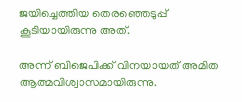ജയിച്ചെത്തിയ തെരഞ്ഞെടുപ്പ് കൂടിയായിരുന്നു അത്.

അന്ന് ബിജെപിക്ക് വിനയായത് അമിത ആത്മവിശ്വാസമായിരുന്നു.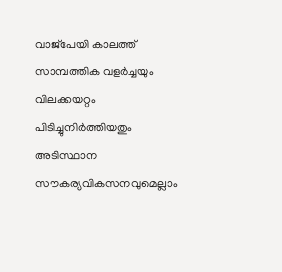വാജ്പേയി കാലത്ത് സാമ്പത്തിക വളര്‍ച്ചയും വിലക്കയറ്റം പിടിച്ചുനിര്‍ത്തിയതും അടിസ്ഥാന സൗകര്യവികസനവുമെല്ലാം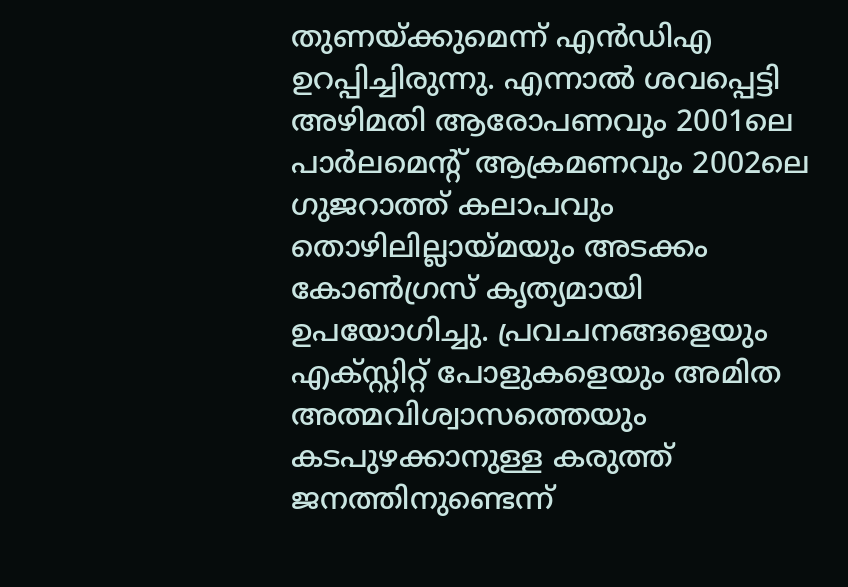തുണയ്ക്കുമെന്ന് എന്‍ഡിഎ ഉറപ്പിച്ചിരുന്നു. എന്നാല്‍ ശവപ്പെട്ടി അഴിമതി ആരോപണവും 2001ലെ പാര്‍ലമെന്റ് ആക്രമണവും 2002ലെ ഗുജറാത്ത് കലാപവും തൊഴിലില്ലായ്മയും അടക്കം കോണ്‍ഗ്രസ് കൃത്യമായി ഉപയോഗിച്ചു. പ്രവചനങ്ങളെയും എക്സ്റ്റിറ്റ് പോളുകളെയും അമിത അത്മവിശ്വാസത്തെയും കടപുഴക്കാനുള്ള കരുത്ത് ജനത്തിനുണ്ടെന്ന്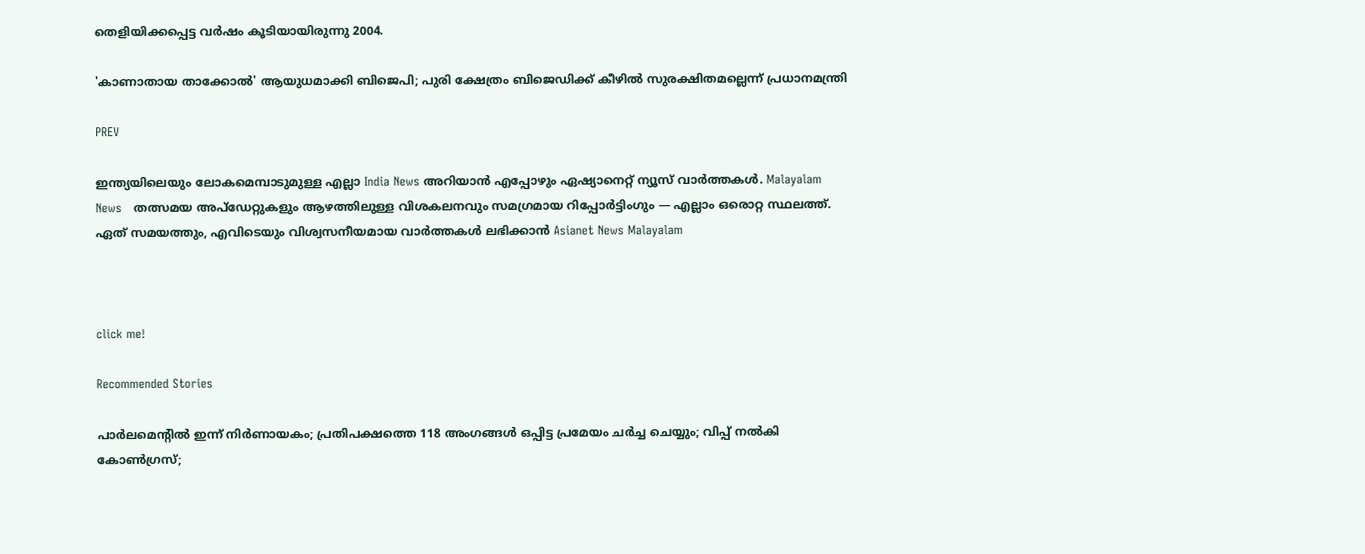തെളിയിക്കപ്പെട്ട വര്‍ഷം കൂടിയായിരുന്നു 2004.

'കാണാതായ താക്കോൽ' ആയുധമാക്കി ബിജെപി; പുരി ക്ഷേത്രം ബിജെഡിക്ക് കീഴിൽ സുരക്ഷിതമല്ലെന്ന് പ്രധാനമന്ത്രി

PREV

ഇന്ത്യയിലെയും ലോകമെമ്പാടുമുള്ള എല്ലാ India News അറിയാൻ എപ്പോഴും ഏഷ്യാനെറ്റ് ന്യൂസ് വാർത്തകൾ. Malayalam News   തത്സമയ അപ്‌ഡേറ്റുകളും ആഴത്തിലുള്ള വിശകലനവും സമഗ്രമായ റിപ്പോർട്ടിംഗും — എല്ലാം ഒരൊറ്റ സ്ഥലത്ത്. ഏത് സമയത്തും, എവിടെയും വിശ്വസനീയമായ വാർത്തകൾ ലഭിക്കാൻ Asianet News Malayalam



click me!

Recommended Stories

പാർലമെൻ്റിൽ ഇന്ന് നിർണായകം; പ്രതിപക്ഷത്തെ 118 അംഗങ്ങൾ ഒപ്പിട്ട പ്രമേയം ചർച്ച ചെയ്യും; വിപ്പ് നൽകി കോൺഗ്രസ്;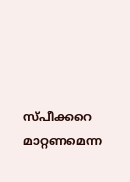സ്‌പീക്കറെ മാറ്റണമെന്ന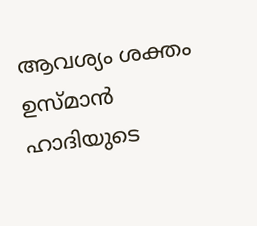ആവശ്യം ശക്തം
ഉസ്മാൻ ഹാദിയുടെ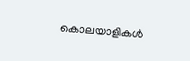കൊലയാളികൾ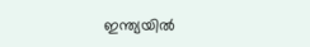ഇന്ത്യയിൽ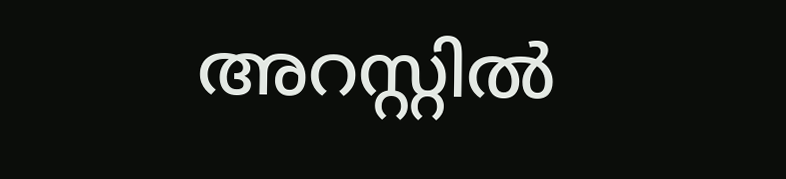അറസ്റ്റിൽ